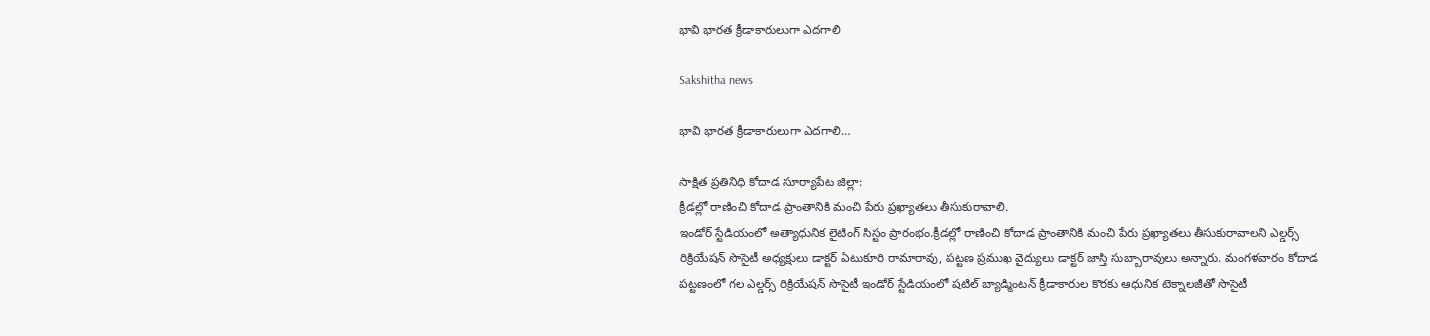భావి భారత క్రీడాకారులుగా ఎదగాలి

Sakshitha news

భావి భారత క్రీడాకారులుగా ఎదగాలి…

సాక్షిత ప్రతినిధి కోదాడ సూర్యాపేట జిల్లా:
క్రీడల్లో రాణించి కోదాడ ప్రాంతానికి మంచి పేరు ప్రఖ్యాతలు తీసుకురావాలి.
ఇండోర్ స్టేడియంలో అత్యాధునిక లైటింగ్ సిస్టం ప్రారంభం.క్రీడల్లో రాణించి కోదాడ ప్రాంతానికి మంచి పేరు ప్రఖ్యాతలు తీసుకురావాలని ఎల్డర్స్ రిక్రియేషన్ సొసైటీ అధ్యక్షులు డాక్టర్ ఏటుకూరి రామారావు, పట్టణ ప్రముఖ వైద్యులు డాక్టర్ జాస్తి సుబ్బారావులు అన్నారు. మంగళవారం కోదాడ పట్టణంలో గల ఎల్డర్స్ రిక్రియేషన్ సొసైటీ ఇండోర్ స్టేడియంలో షటిల్ బ్యాడ్మింటన్ క్రీడాకారుల కొరకు ఆధునిక టెక్నాలజీతో సొసైటీ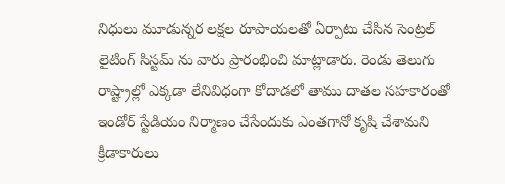నిధులు మూడున్నర లక్షల రూపాయలతో ఏర్పాటు చేసిన సెంట్రల్ లైటింగ్ సిస్టమ్ ను వారు ప్రారంభించి మాట్లాడారు. రెండు తెలుగు రాష్ట్రాల్లో ఎక్కడా లేనివిధంగా కోదాడలో తాము దాతల సహకారంతో ఇండోర్ స్టేడియం నిర్మాణం చేసేందుకు ఎంతగానో కృషి చేశామని క్రీడాకారులు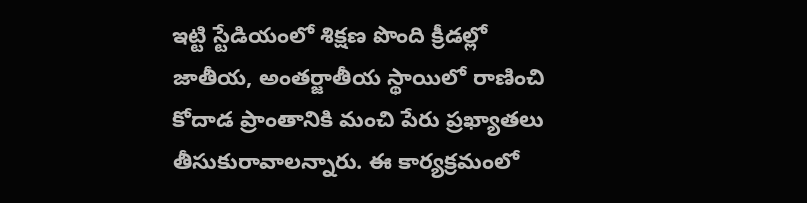ఇట్టి స్టేడియంలో శిక్షణ పొంది క్రీడల్లో జాతీయ, అంతర్జాతీయ స్థాయిలో రాణించి కోదాడ ప్రాంతానికి మంచి పేరు ప్రఖ్యాతలు తీసుకురావాలన్నారు. ఈ కార్యక్రమంలో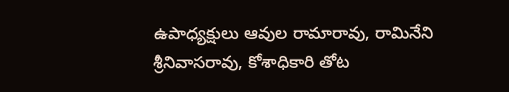ఉపాధ్యక్షులు ఆవుల రామారావు, రామినేని శ్రీనివాసరావు, కోశాధికారి తోట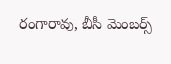రంగారావు, బీసీ మెంబర్స్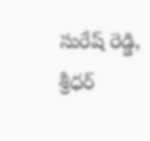సురేష్ రెడ్డి, శ్రీధర్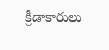క్రీడాకారులు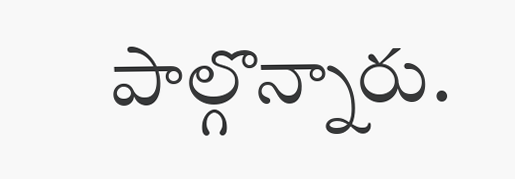పాల్గొన్నారు.